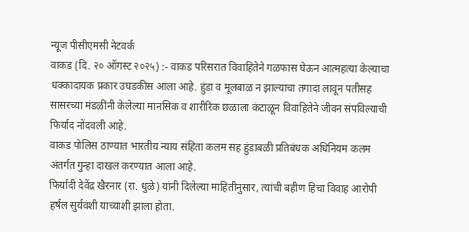न्यूज पीसीएमसी नेटवर्क
वाकड (दि. २० ऑगस्ट २०२५) :- वाकड परिसरात विवाहितेने गळफास घेऊन आत्महत्या केल्याचा धक्कादायक प्रकार उघडकीस आला आहे. हुंडा व मूलबाळ न झाल्याचा तगादा लावून पतीसह सासरच्या मंडळींनी केलेल्या मानसिक व शारीरिक छळाला कंटाळून विवाहितेने जीवन संपविल्याची फिर्याद नोंदवली आहे.
वाकड पोलिस ठाण्यात भारतीय न्याय संहिता कलम सह हुंडाबळी प्रतिबंधक अधिनियम कलम अंतर्गत गुन्हा दाखल करण्यात आला आहे.
फिर्यादी देवेंद्र खैरनार (रा. धुळे) यांनी दिलेल्या माहितीनुसार, त्यांची बहीण हिचा विवाह आरोपी हर्षल सुर्यवंशी याच्याशी झाला होता.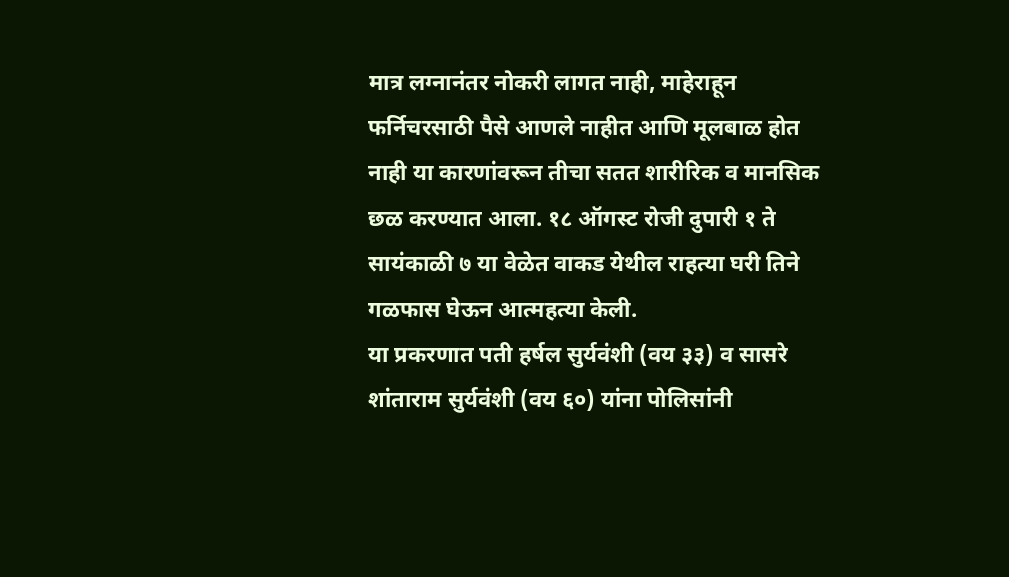मात्र लग्नानंतर नोकरी लागत नाही, माहेराहून फर्निचरसाठी पैसे आणले नाहीत आणि मूलबाळ होत नाही या कारणांवरून तीचा सतत शारीरिक व मानसिक छळ करण्यात आला. १८ ऑगस्ट रोजी दुपारी १ ते सायंकाळी ७ या वेळेत वाकड येथील राहत्या घरी तिने गळफास घेऊन आत्महत्या केली.
या प्रकरणात पती हर्षल सुर्यवंशी (वय ३३) व सासरे शांताराम सुर्यवंशी (वय ६०) यांना पोलिसांनी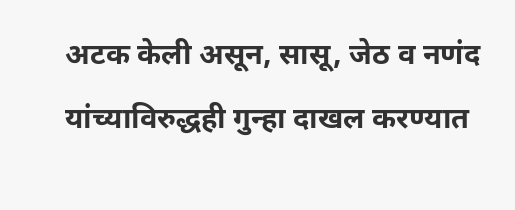अटक केली असून, सासू, जेठ व नणंद यांच्याविरुद्धही गुन्हा दाखल करण्यात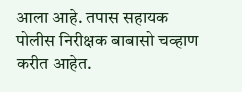आला आहे. तपास सहायक पोलीस निरीक्षक बाबासो चव्हाण करीत आहेत.